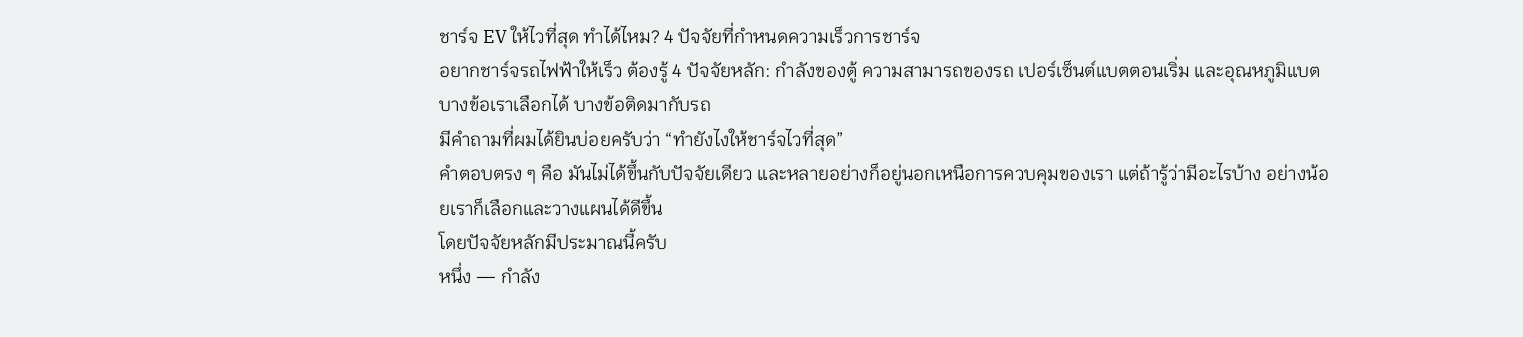ชาร์จ EV ให้ไวที่สุด ทำได้ไหม? 4 ปัจจัยที่กำหนดความเร็วการชาร์จ
อยากชาร์จรถไฟฟ้าให้เร็ว ต้องรู้ 4 ปัจจัยหลัก: กำลังของตู้ ความสามารถของรถ เปอร์เซ็นต์แบตตอนเริ่ม และอุณหภูมิแบต บางข้อเราเลือกได้ บางข้อติดมากับรถ
มีคำถามที่ผมได้ยินบ่อยครับว่า “ทำยังไงให้ชาร์จไวที่สุด”
คำตอบตรง ๆ คือ มันไม่ได้ขึ้นกับปัจจัยเดียว และหลายอย่างก็อยู่นอกเหนือการควบคุมของเรา แต่ถ้ารู้ว่ามีอะไรบ้าง อย่างน้อยเราก็เลือกและวางแผนได้ดีขึ้น
โดยปัจจัยหลักมีประมาณนี้ครับ
หนึ่ง — กำลัง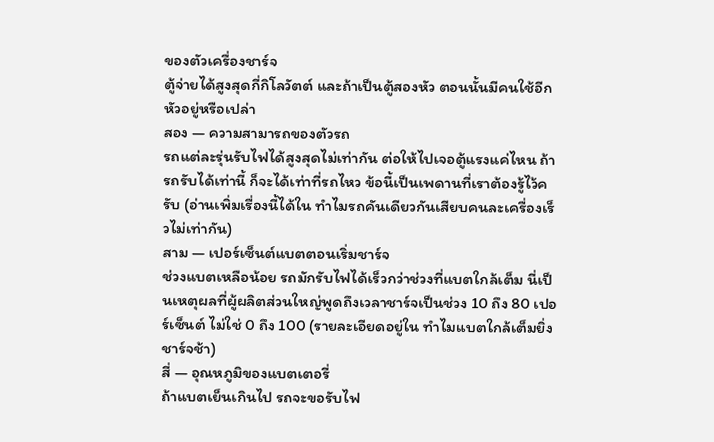ของตัวเครื่องชาร์จ
ตู้จ่ายได้สูงสุดกี่กิโลวัตต์ และถ้าเป็นตู้สองหัว ตอนนั้นมีคนใช้อีกหัวอยู่หรือเปล่า
สอง — ความสามารถของตัวรถ
รถแต่ละรุ่นรับไฟได้สูงสุดไม่เท่ากัน ต่อให้ไปเจอตู้แรงแค่ไหน ถ้ารถรับได้เท่านี้ ก็จะได้เท่าที่รถไหว ข้อนี้เป็นเพดานที่เราต้องรู้ไว้ครับ (อ่านเพิ่มเรื่องนี้ได้ใน ทำไมรถคันเดียวกันเสียบคนละเครื่องเร็วไม่เท่ากัน)
สาม — เปอร์เซ็นต์แบตตอนเริ่มชาร์จ
ช่วงแบตเหลือน้อย รถมักรับไฟได้เร็วกว่าช่วงที่แบตใกล้เต็ม นี่เป็นเหตุผลที่ผู้ผลิตส่วนใหญ่พูดถึงเวลาชาร์จเป็นช่วง 10 ถึง 80 เปอร์เซ็นต์ ไม่ใช่ 0 ถึง 100 (รายละเอียดอยู่ใน ทำไมแบตใกล้เต็มยิ่งชาร์จช้า)
สี่ — อุณหภูมิของแบตเตอรี่
ถ้าแบตเย็นเกินไป รถจะขอรับไฟ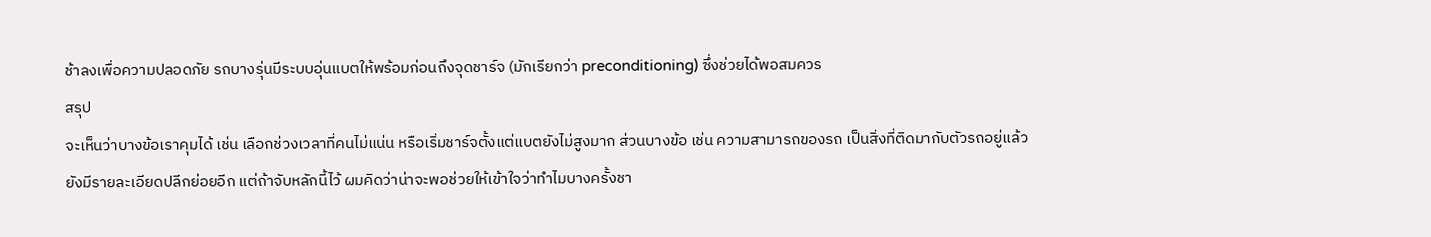ช้าลงเพื่อความปลอดภัย รถบางรุ่นมีระบบอุ่นแบตให้พร้อมก่อนถึงจุดชาร์จ (มักเรียกว่า preconditioning) ซึ่งช่วยได้พอสมควร
สรุป
จะเห็นว่าบางข้อเราคุมได้ เช่น เลือกช่วงเวลาที่คนไม่แน่น หรือเริ่มชาร์จตั้งแต่แบตยังไม่สูงมาก ส่วนบางข้อ เช่น ความสามารถของรถ เป็นสิ่งที่ติดมากับตัวรถอยู่แล้ว
ยังมีรายละเอียดปลีกย่อยอีก แต่ถ้าจับหลักนี้ไว้ ผมคิดว่าน่าจะพอช่วยให้เข้าใจว่าทำไมบางครั้งชา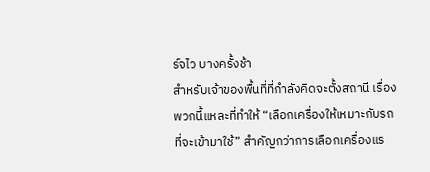ร์จไว บางครั้งช้า
สำหรับเจ้าของพื้นที่ที่กำลังคิดจะตั้งสถานี เรื่องพวกนี้แหละที่ทำให้ “เลือกเครื่องให้เหมาะกับรถที่จะเข้ามาใช้” สำคัญกว่าการเลือกเครื่องแร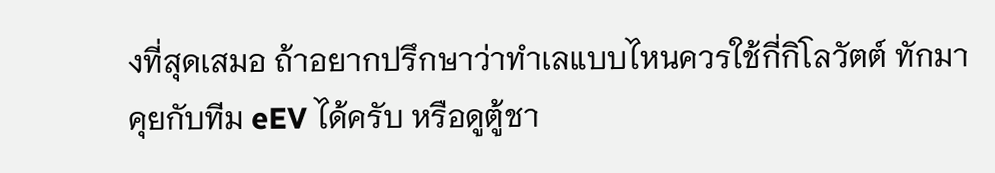งที่สุดเสมอ ถ้าอยากปรึกษาว่าทำเลแบบไหนควรใช้กี่กิโลวัตต์ ทักมาคุยกับทีม eEV ได้ครับ หรือดูตู้ชา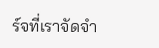ร์จที่เราจัดจำ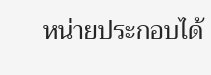หน่ายประกอบได้